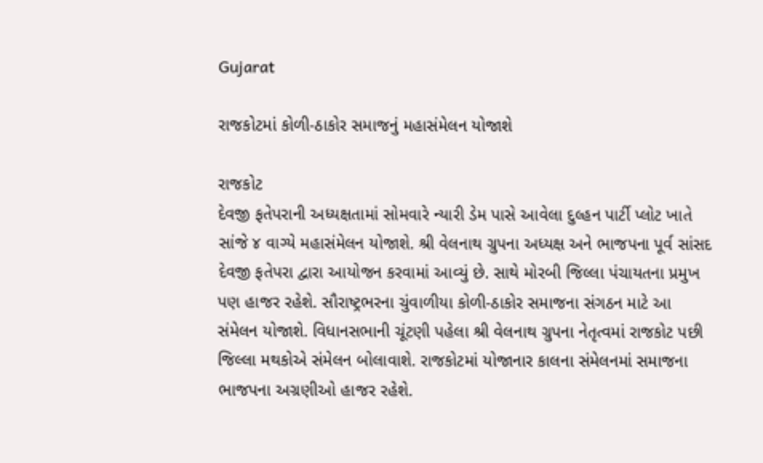Gujarat

રાજકોટમાં કોળી-ઠાકોર સમાજનું મહાસંમેલન યોજાશે

રાજકોટ
દેવજી ફતેપરાની અધ્યક્ષતામાં સોમવારે ન્યારી ડેમ પાસે આવેલા દુલ્હન પાર્ટી પ્લોટ ખાતે સાંજે ૪ વાગ્યે મહાસંમેલન યોજાશે. શ્રી વેલનાથ ગ્રુપના અધ્યક્ષ અને ભાજપના પૂર્વ સાંસદ દેવજી ફતેપરા દ્વારા આયોજન કરવામાં આવ્યું છે. સાથે મોરબી જિલ્લા પંચાયતના પ્રમુખ પણ હાજર રહેશે. સૌરાષ્ટ્રભરના ચુંવાળીયા કોળી-ઠાકોર સમાજના સંગઠન માટે આ સંમેલન યોજાશે. વિધાનસભાની ચૂંટણી પહેલા શ્રી વેલનાથ ગ્રુપના નેતૃત્વમાં રાજકોટ પછી જિલ્લા મથકોએ સંમેલન બોલાવાશે. રાજકોટમાં યોજાનાર કાલના સંમેલનમાં સમાજના ભાજપના અગ્રણીઓ હાજર રહેશે.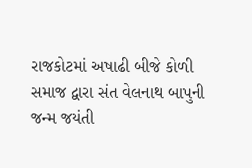રાજકોટમાં અષાઢી બીજે કોળી સમાજ દ્વારા સંત વેલનાથ બાપુની જન્મ જયંતી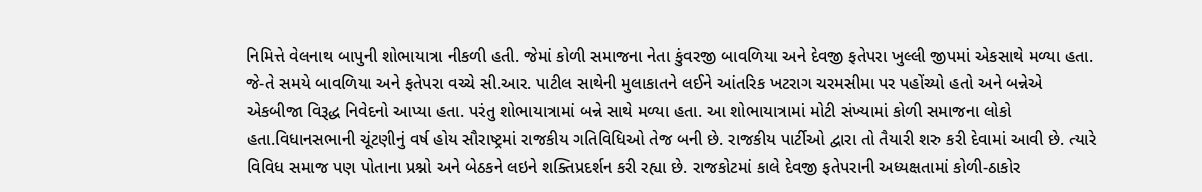નિમિત્તે વેલનાથ બાપુની શોભાયાત્રા નીકળી હતી. જેમાં કોળી સમાજના નેતા કુંવરજી બાવળિયા અને દેવજી ફતેપરા ખુલ્લી જીપમાં એકસાથે મળ્યા હતા. જે-તે સમયે બાવળિયા અને ફતેપરા વચ્ચે સી.આર. પાટીલ સાથેની મુલાકાતને લઈને આંતરિક ખટરાગ ચરમસીમા પર પહોંચ્યો હતો અને બન્નેએ એકબીજા વિરૂદ્ધ નિવેદનો આપ્યા હતા. પરંતુ શોભાયાત્રામાં બન્ને સાથે મળ્યા હતા. આ શોભાયાત્રામાં મોટી સંખ્યામાં કોળી સમાજના લોકો હતા.વિધાનસભાની ચૂંટણીનું વર્ષ હોય સૌરાષ્ટ્રમાં રાજકીય ગતિવિધિઓ તેજ બની છે. રાજકીય પાર્ટીઓ દ્વારા તો તૈયારી શરુ કરી દેવામાં આવી છે. ત્યારે વિવિધ સમાજ પણ પોતાના પ્રશ્નો અને બેઠકને લઇને શક્તિપ્રદર્શન કરી રહ્યા છે. રાજકોટમાં કાલે દેવજી ફતેપરાની અધ્યક્ષતામાં કોળી-ઠાકોર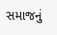સમાજનું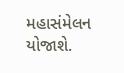મહાસંમેલન યોજાશે.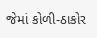જેમાં કોળી-ઠાકોર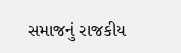સમાજનું રાજકીય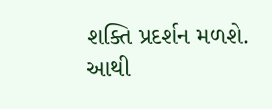શક્તિ પ્રદર્શન મળશે. આથી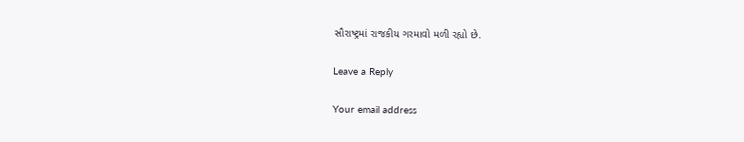સૌરાષ્ટ્રમાં રાજકીય ગરમાવો મળી રહ્યો છે.

Leave a Reply

Your email address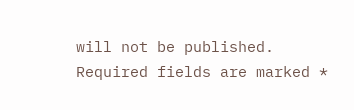will not be published. Required fields are marked *